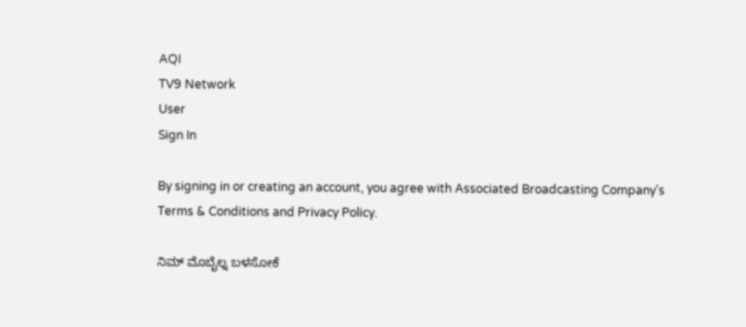AQI
TV9 Network
User
Sign In

By signing in or creating an account, you agree with Associated Broadcasting Company's Terms & Conditions and Privacy Policy.

ನಿಮ್ ಮೊಬೈಲ್ನ ಬಳಸೋಕೆ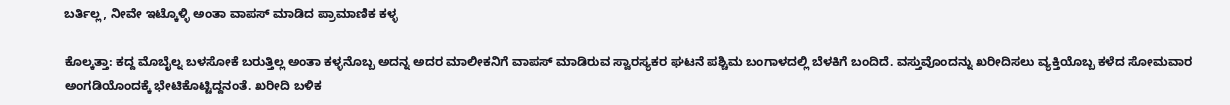ಬರ್ತಿಲ್ಲ, ನೀವೇ ಇಟ್ಕೊಳ್ಳಿ ಅಂತಾ ವಾಪಸ್ ಮಾಡಿದ ಪ್ರಾಮಾಣಿಕ ಕಳ್ಳ

ಕೊಲ್ಕತ್ತಾ: ಕದ್ದ ಮೊಬೈಲ್ನ ಬಳಸೋಕೆ ಬರುತ್ತಿಲ್ಲ ಅಂತಾ ಕಳ್ಳನೊಬ್ಬ ಅದನ್ನ ಅದರ ಮಾಲೀಕನಿಗೆ ವಾಪಸ್ ಮಾಡಿರುವ ಸ್ವಾರಸ್ಯಕರ ಘಟನೆ ಪಶ್ಚಿಮ ಬಂಗಾಳದಲ್ಲಿ ಬೆಳಕಿಗೆ ಬಂದಿದೆ. ವಸ್ತುವೊಂದನ್ನು ಖರೀದಿಸಲು ವ್ಯಕ್ತಿಯೊಬ್ಬ ಕಳೆದ ಸೋಮವಾರ ಅಂಗಡಿಯೊಂದಕ್ಕೆ ಭೇಟಿಕೊಟ್ಟಿದ್ದನಂತೆ. ಖರೀದಿ ಬಳಿಕ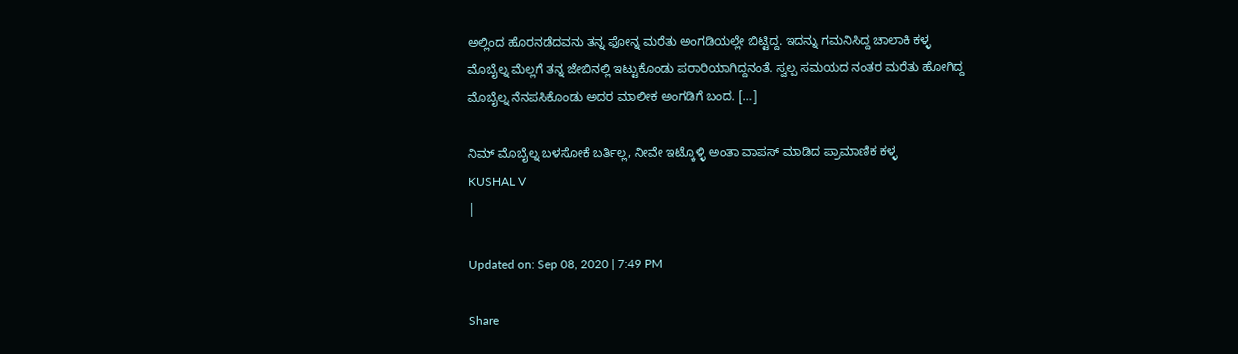ಅಲ್ಲಿಂದ ಹೊರನಡೆದವನು ತನ್ನ ಫೋನ್ನ ಮರೆತು ಅಂಗಡಿಯಲ್ಲೇ ಬಿಟ್ಟಿದ್ದ. ಇದನ್ನು ಗಮನಿಸಿದ್ದ ಚಾಲಾಕಿ ಕಳ್ಳ ಮೊಬೈಲ್ನ ಮೆಲ್ಲಗೆ ತನ್ನ ಜೇಬಿನಲ್ಲಿ ಇಟ್ಟುಕೊಂಡು ಪರಾರಿಯಾಗಿದ್ದನಂತೆ. ಸ್ವಲ್ಪ ಸಮಯದ ನಂತರ ಮರೆತು ಹೋಗಿದ್ದ ಮೊಬೈಲ್ನ ನೆನಪಸಿಕೊಂಡು ಅದರ ಮಾಲೀಕ ಅಂಗಡಿಗೆ ಬಂದ. […]

ನಿಮ್ ಮೊಬೈಲ್ನ ಬಳಸೋಕೆ ಬರ್ತಿಲ್ಲ, ನೀವೇ ಇಟ್ಕೊಳ್ಳಿ ಅಂತಾ ವಾಪಸ್ ಮಾಡಿದ ಪ್ರಾಮಾಣಿಕ ಕಳ್ಳ
KUSHAL V
|

Updated on: Sep 08, 2020 | 7:49 PM

Share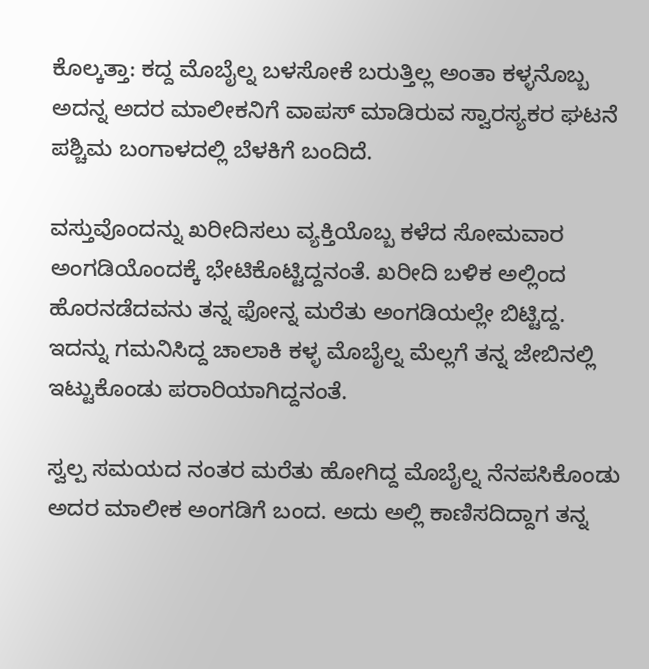ಕೊಲ್ಕತ್ತಾ: ಕದ್ದ ಮೊಬೈಲ್ನ ಬಳಸೋಕೆ ಬರುತ್ತಿಲ್ಲ ಅಂತಾ ಕಳ್ಳನೊಬ್ಬ ಅದನ್ನ ಅದರ ಮಾಲೀಕನಿಗೆ ವಾಪಸ್ ಮಾಡಿರುವ ಸ್ವಾರಸ್ಯಕರ ಘಟನೆ ಪಶ್ಚಿಮ ಬಂಗಾಳದಲ್ಲಿ ಬೆಳಕಿಗೆ ಬಂದಿದೆ.

ವಸ್ತುವೊಂದನ್ನು ಖರೀದಿಸಲು ವ್ಯಕ್ತಿಯೊಬ್ಬ ಕಳೆದ ಸೋಮವಾರ ಅಂಗಡಿಯೊಂದಕ್ಕೆ ಭೇಟಿಕೊಟ್ಟಿದ್ದನಂತೆ. ಖರೀದಿ ಬಳಿಕ ಅಲ್ಲಿಂದ ಹೊರನಡೆದವನು ತನ್ನ ಫೋನ್ನ ಮರೆತು ಅಂಗಡಿಯಲ್ಲೇ ಬಿಟ್ಟಿದ್ದ. ಇದನ್ನು ಗಮನಿಸಿದ್ದ ಚಾಲಾಕಿ ಕಳ್ಳ ಮೊಬೈಲ್ನ ಮೆಲ್ಲಗೆ ತನ್ನ ಜೇಬಿನಲ್ಲಿ ಇಟ್ಟುಕೊಂಡು ಪರಾರಿಯಾಗಿದ್ದನಂತೆ.

ಸ್ವಲ್ಪ ಸಮಯದ ನಂತರ ಮರೆತು ಹೋಗಿದ್ದ ಮೊಬೈಲ್ನ ನೆನಪಸಿಕೊಂಡು ಅದರ ಮಾಲೀಕ ಅಂಗಡಿಗೆ ಬಂದ. ಅದು ಅಲ್ಲಿ ಕಾಣಿಸದಿದ್ದಾಗ ತನ್ನ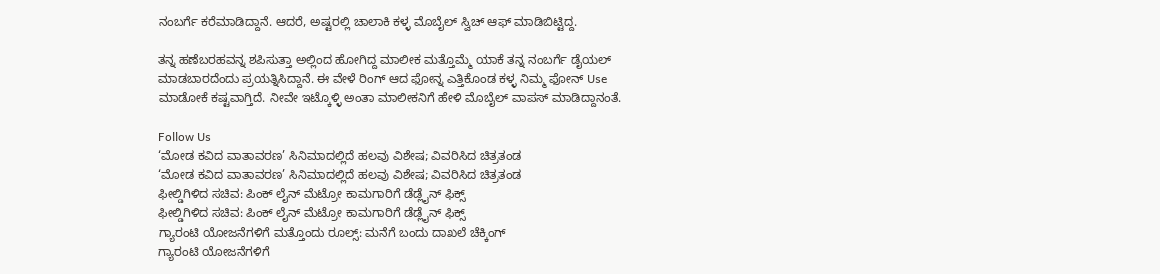ನಂಬರ್ಗೆ ಕರೆಮಾಡಿದ್ದಾನೆ. ಆದರೆ, ಅಷ್ಟರಲ್ಲಿ ಚಾಲಾಕಿ ಕಳ್ಳ ಮೊಬೈಲ್ ಸ್ವಿಚ್ ಆಫ್ ಮಾಡಿಬಿಟ್ಟಿದ್ದ.

ತನ್ನ ಹಣೆಬರಹವನ್ನ ಶಪಿಸುತ್ತಾ ಅಲ್ಲಿಂದ ಹೋಗಿದ್ದ ಮಾಲೀಕ ಮತ್ತೊಮ್ಮೆ ಯಾಕೆ ತನ್ನ ನಂಬರ್ಗೆ ಡೈಯಲ್ ಮಾಡಬಾರದೆಂದು ಪ್ರಯತ್ನಿಸಿದ್ದಾನೆ. ಈ ವೇಳೆ ರಿಂಗ್ ಆದ ಫೋನ್ನ ಎತ್ತಿಕೊಂಡ ಕಳ್ಳ ನಿಮ್ಮ ಫೋನ್ Use ಮಾಡೋಕೆ ಕಷ್ಟವಾಗ್ತಿದೆ. ನೀವೇ ಇಟ್ಕೊಳ್ಳಿ ಅಂತಾ ಮಾಲೀಕನಿಗೆ ಹೇಳಿ ಮೊಬೈಲ್ ವಾಪಸ್ ಮಾಡಿದ್ದಾನಂತೆ.

Follow Us
‘ಮೋಡ ಕವಿದ ವಾತಾವರಣ’ ಸಿನಿಮಾದಲ್ಲಿದೆ ಹಲವು ವಿಶೇಷ; ವಿವರಿಸಿದ ಚಿತ್ರತಂಡ
‘ಮೋಡ ಕವಿದ ವಾತಾವರಣ’ ಸಿನಿಮಾದಲ್ಲಿದೆ ಹಲವು ವಿಶೇಷ; ವಿವರಿಸಿದ ಚಿತ್ರತಂಡ
ಫೀಲ್ಡಿಗಿಳಿದ ಸಚಿವ: ಪಿಂಕ್ ಲೈನ್ ಮೆಟ್ರೋ ಕಾಮಗಾರಿಗೆ ಡೆಡ್ಲೈನ್ ಫಿಕ್ಸ್
ಫೀಲ್ಡಿಗಿಳಿದ ಸಚಿವ: ಪಿಂಕ್ ಲೈನ್ ಮೆಟ್ರೋ ಕಾಮಗಾರಿಗೆ ಡೆಡ್ಲೈನ್ ಫಿಕ್ಸ್
ಗ್ಯಾರಂಟಿ ಯೋಜನೆಗಳಿಗೆ ಮತ್ತೊಂದು ರೂಲ್ಸ್: ಮನೆಗೆ ಬಂದು ದಾಖಲೆ ಚೆಕ್ಕಿಂಗ್
ಗ್ಯಾರಂಟಿ ಯೋಜನೆಗಳಿಗೆ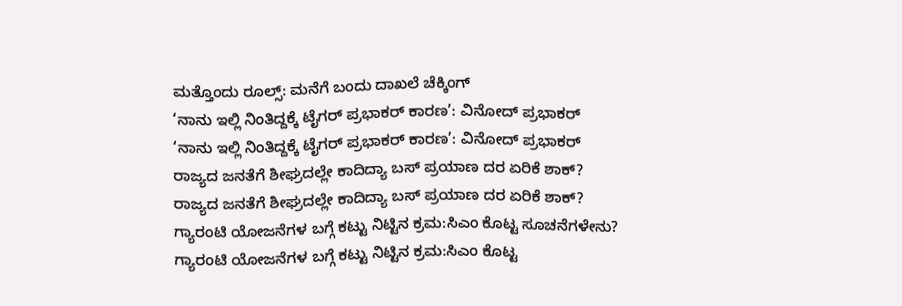ಮತ್ತೊಂದು ರೂಲ್ಸ್: ಮನೆಗೆ ಬಂದು ದಾಖಲೆ ಚೆಕ್ಕಿಂಗ್
‘ನಾನು ಇಲ್ಲಿ ನಿಂತಿದ್ದಕ್ಕೆ ಟೈಗರ್ ಪ್ರಭಾಕರ್ ಕಾರಣ’: ವಿನೋದ್ ಪ್ರಭಾಕರ್
‘ನಾನು ಇಲ್ಲಿ ನಿಂತಿದ್ದಕ್ಕೆ ಟೈಗರ್ ಪ್ರಭಾಕರ್ ಕಾರಣ’: ವಿನೋದ್ ಪ್ರಭಾಕರ್
ರಾಜ್ಯದ ಜನತೆಗೆ ಶೀಘ್ರದಲ್ಲೇ ಕಾದಿದ್ಯಾ ಬಸ್ ಪ್ರಯಾಣ ದರ ಏರಿಕೆ ಶಾಕ್?
ರಾಜ್ಯದ ಜನತೆಗೆ ಶೀಘ್ರದಲ್ಲೇ ಕಾದಿದ್ಯಾ ಬಸ್ ಪ್ರಯಾಣ ದರ ಏರಿಕೆ ಶಾಕ್?
ಗ್ಯಾರಂಟಿ ಯೋಜನೆಗಳ ಬಗ್ಗೆ ಕಟ್ಟು ನಿಟ್ಟಿನ ಕ್ರಮ:ಸಿಎಂ ಕೊಟ್ಟ ಸೂಚನೆಗಳೇನು?
ಗ್ಯಾರಂಟಿ ಯೋಜನೆಗಳ ಬಗ್ಗೆ ಕಟ್ಟು ನಿಟ್ಟಿನ ಕ್ರಮ:ಸಿಎಂ ಕೊಟ್ಟ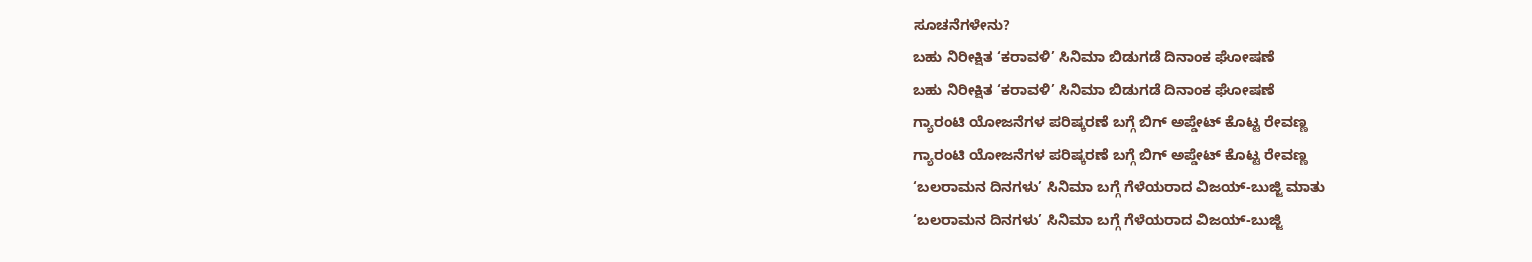ಸೂಚನೆಗಳೇನು?
ಬಹು ನಿರೀಕ್ಷಿತ ‘ಕರಾವಳಿ’ ಸಿನಿಮಾ ಬಿಡುಗಡೆ ದಿನಾಂಕ ಘೋಷಣೆ
ಬಹು ನಿರೀಕ್ಷಿತ ‘ಕರಾವಳಿ’ ಸಿನಿಮಾ ಬಿಡುಗಡೆ ದಿನಾಂಕ ಘೋಷಣೆ
ಗ್ಯಾರಂಟಿ ಯೋಜನೆಗಳ ಪರಿಷ್ಕರಣೆ ಬಗ್ಗೆ ಬಿಗ್ ಅಪ್ಡೇಟ್ ಕೊಟ್ಟ ರೇವಣ್ಣ
ಗ್ಯಾರಂಟಿ ಯೋಜನೆಗಳ ಪರಿಷ್ಕರಣೆ ಬಗ್ಗೆ ಬಿಗ್ ಅಪ್ಡೇಟ್ ಕೊಟ್ಟ ರೇವಣ್ಣ
‘ಬಲರಾಮನ ದಿನಗಳು’ ಸಿನಿಮಾ ಬಗ್ಗೆ ಗೆಳೆಯರಾದ ವಿಜಯ್-ಬುಜ್ಜಿ ಮಾತು
‘ಬಲರಾಮನ ದಿನಗಳು’ ಸಿನಿಮಾ ಬಗ್ಗೆ ಗೆಳೆಯರಾದ ವಿಜಯ್-ಬುಜ್ಜಿ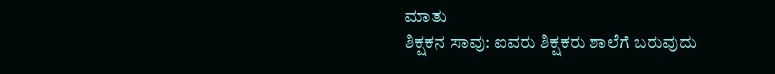ಮಾತು
ಶಿಕ್ಷಕನ ಸಾವು: ಐವರು ಶಿಕ್ಷಕರು ಶಾಲೆಗೆ ಬರುವುದು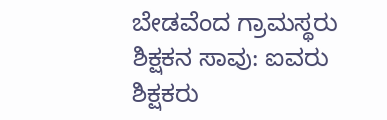ಬೇಡವೆಂದ ಗ್ರಾಮಸ್ಥರು
ಶಿಕ್ಷಕನ ಸಾವು: ಐವರು ಶಿಕ್ಷಕರು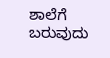ಶಾಲೆಗೆ ಬರುವುದು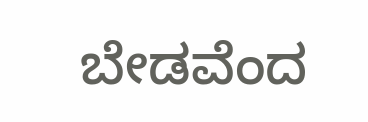ಬೇಡವೆಂದ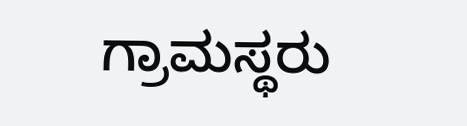ಗ್ರಾಮಸ್ಥರು